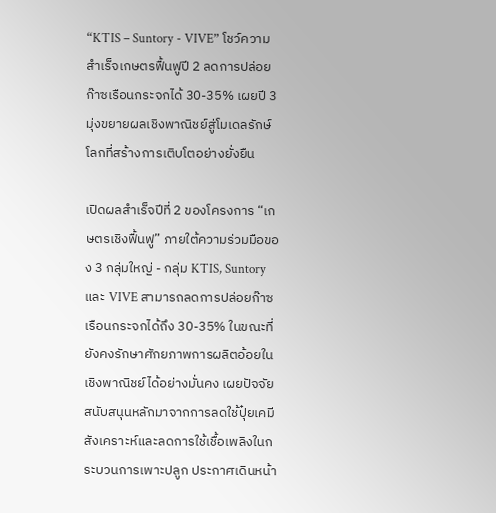“KTIS – Suntory - VIVE” โชว์ความสำเร็จเกษตรฟื้นฟูปี 2 ลดการปล่อยก๊าซเรือนกระจกได้ 30-35% เผยปี 3 มุ่งขยายผลเชิงพาณิชย์สู่โมเดลรักษ์โลกที่สร้างการเติบโตอย่างยั่งยืน

เปิดผลสำเร็จปีที่ 2 ของโครงการ “เกษตรเชิงฟื้นฟู” ภายใต้ความร่วมมือของ 3 กลุ่มใหญ่ - กลุ่ม KTIS, Suntory และ VIVE สามารถลดการปล่อยก๊าซเรือนกระจกได้ถึง 30-35% ในขณะที่ยังคงรักษาศักยภาพการผลิตอ้อยในเชิงพาณิชย์ได้อย่างมั่นคง เผยปัจจัยสนับสนุนหลักมาจากการลดใช้ปุ๋ยเคมีสังเคราะห์และลดการใช้เชื้อเพลิงในกระบวนการเพาะปลูก ประกาศเดินหน้า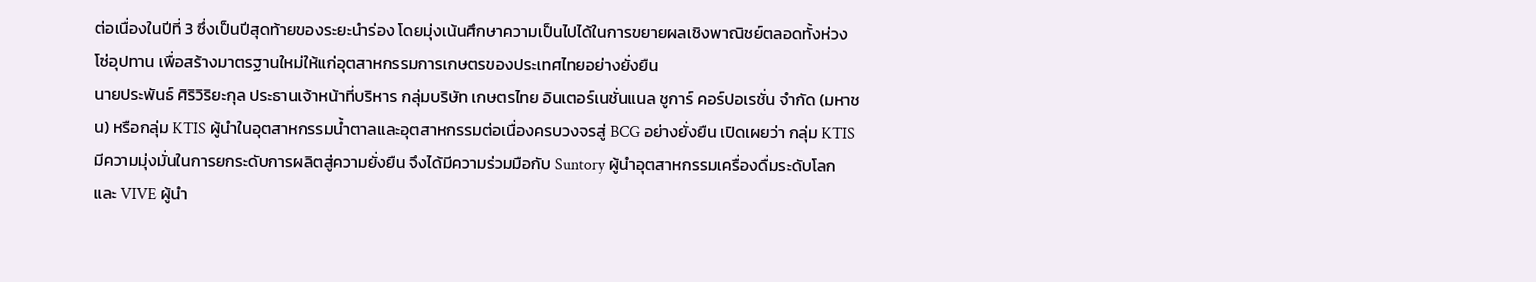ต่อเนื่องในปีที่ 3 ซึ่งเป็นปีสุดท้ายของระยะนำร่อง โดยมุ่งเน้นศึกษาความเป็นไปได้ในการขยายผลเชิงพาณิชย์ตลอดทั้งห่วงโซ่อุปทาน เพื่อสร้างมาตรฐานใหม่ให้แก่อุตสาหกรรมการเกษตรของประเทศไทยอย่างยั่งยืน
นายประพันธ์ ศิริวิริยะกุล ประธานเจ้าหน้าที่บริหาร กลุ่มบริษัท เกษตรไทย อินเตอร์เนชั่นแนล ชูการ์ คอร์ปอเรชั่น จำกัด (มหาชน) หรือกลุ่ม KTIS ผู้นำในอุตสาหกรรมน้ำตาลและอุตสาหกรรมต่อเนื่องครบวงจรสู่ BCG อย่างยั่งยืน เปิดเผยว่า กลุ่ม KTIS มีความมุ่งมั่นในการยกระดับการผลิตสู่ความยั่งยืน จึงได้มีความร่วมมือกับ Suntory ผู้นำอุตสาหกรรมเครื่องดื่มระดับโลก และ VIVE ผู้นำ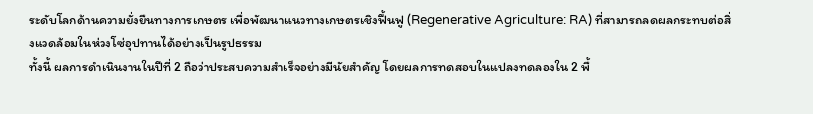ระดับโลกด้านความยั่งยืนทางการเกษตร เพื่อพัฒนาแนวทางเกษตรเชิงฟื้นฟู (Regenerative Agriculture: RA) ที่สามารถลดผลกระทบต่อสิ่งแวดล้อมในห่วงโซ่อุปทานได้อย่างเป็นรูปธรรม
ทั้งนี้ ผลการดำเนินงานในปีที่ 2 ถือว่าประสบความสำเร็จอย่างมีนัยสำคัญ โดยผลการทดสอบในแปลงทดลองใน 2 พื้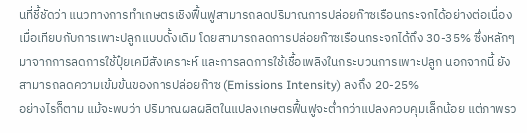นที่ชี้ชัดว่า แนวทางการทำเกษตรเชิงฟื้นฟูสามารถลดปริมาณการปล่อยก๊าซเรือนกระจกได้อย่างต่อเนื่องเมื่อเทียบกับการเพาะปลูกแบบดั้งเดิม โดยสามารถลดการปล่อยก๊าซเรือนกระจกได้ถึง 30-35% ซึ่งหลักๆ มาจากการลดการใช้ปุ๋ยเคมีสังเคราะห์ และการลดการใช้เชื้อเพลิงในกระบวนการเพาะปลูก นอกจากนี้ ยังสามารถลดความเข้มข้นของการปล่อยก๊าซ (Emissions Intensity) ลงถึง 20-25%
อย่างไรก็ตาม แม้จะพบว่า ปริมาณผลผลิตในแปลงเกษตรฟื้นฟูจะต่ำกว่าแปลงควบคุมเล็กน้อย แต่ภาพรว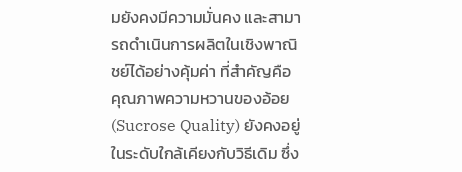มยังคงมีความมั่นคง และสามารถดำเนินการผลิตในเชิงพาณิชย์ได้อย่างคุ้มค่า ที่สำคัญคือ คุณภาพความหวานของอ้อย (Sucrose Quality) ยังคงอยู่ในระดับใกล้เคียงกับวิธีเดิม ซึ่ง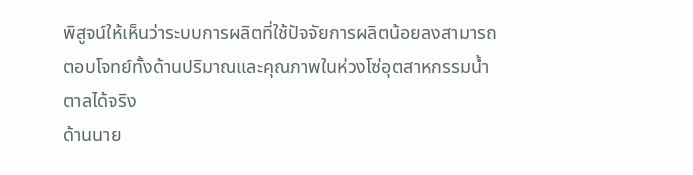พิสูจน์ให้เห็นว่าระบบการผลิตที่ใช้ปัจจัยการผลิตน้อยลงสามารถตอบโจทย์ทั้งด้านปริมาณและคุณภาพในห่วงโซ่อุตสาหกรรมน้ำตาลได้จริง
ด้านนาย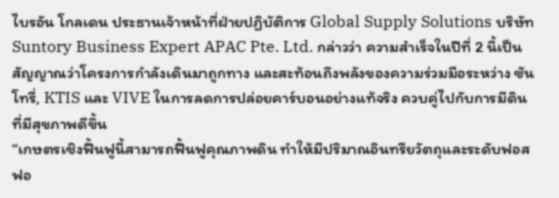ไบรอัน โกลเดน ประธานเจ้าหน้าที่ฝ่ายปฏิบัติการ Global Supply Solutions บริษัท Suntory Business Expert APAC Pte. Ltd. กล่าวว่า ความสำเร็จในปีที่ 2 นี้เป็นสัญญาณว่าโครงการกำลังเดินมาถูกทาง และสะท้อนถึงพลังของความร่วมมือระหว่าง ซันโทรี่, KTIS และ VIVE ในการลดการปล่อยคาร์บอนอย่างแท้จริง ควบคู่ไปกับการมีดินที่มีสุขภาพดีขึ้น
“เกษตรเชิงฟื้นฟูนี้สามารถฟื้นฟูคุณภาพดิน ทำให้มีปริมาณอินทรียวัตถุและระดับฟอสฟอ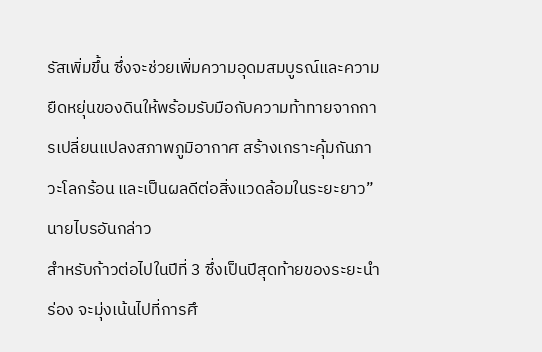รัสเพิ่มขึ้น ซึ่งจะช่วยเพิ่มความอุดมสมบูรณ์และความยืดหยุ่นของดินให้พร้อมรับมือกับความท้าทายจากการเปลี่ยนแปลงสภาพภูมิอากาศ สร้างเกราะคุ้มกันภาวะโลกร้อน และเป็นผลดีต่อสิ่งแวดล้อมในระยะยาว” นายไบรอันกล่าว
สำหรับก้าวต่อไปในปีที่ 3 ซึ่งเป็นปีสุดท้ายของระยะนำร่อง จะมุ่งเน้นไปที่การศึ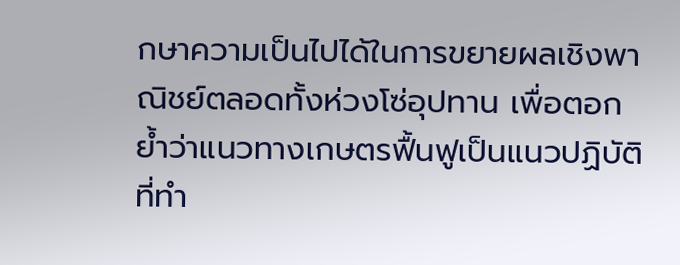กษาความเป็นไปได้ในการขยายผลเชิงพาณิชย์ตลอดทั้งห่วงโซ่อุปทาน เพื่อตอกย้ำว่าแนวทางเกษตรฟื้นฟูเป็นแนวปฏิบัติที่ทำ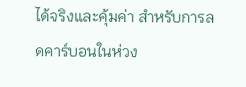ได้จริงและคุ้มค่า สำหรับการลดคาร์บอนในห่วง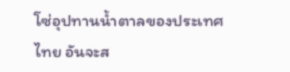โซ่อุปทานน้ำตาลของประเทศไทย อันจะส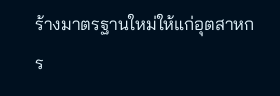ร้างมาตรฐานใหม่ให้แก่อุตสาหกร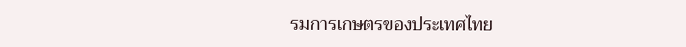รมการเกษตรของประเทศไทย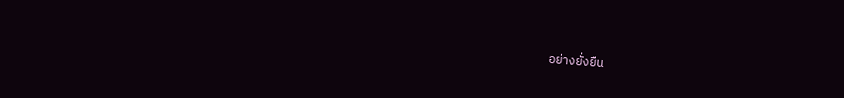อย่างยั่งยืน